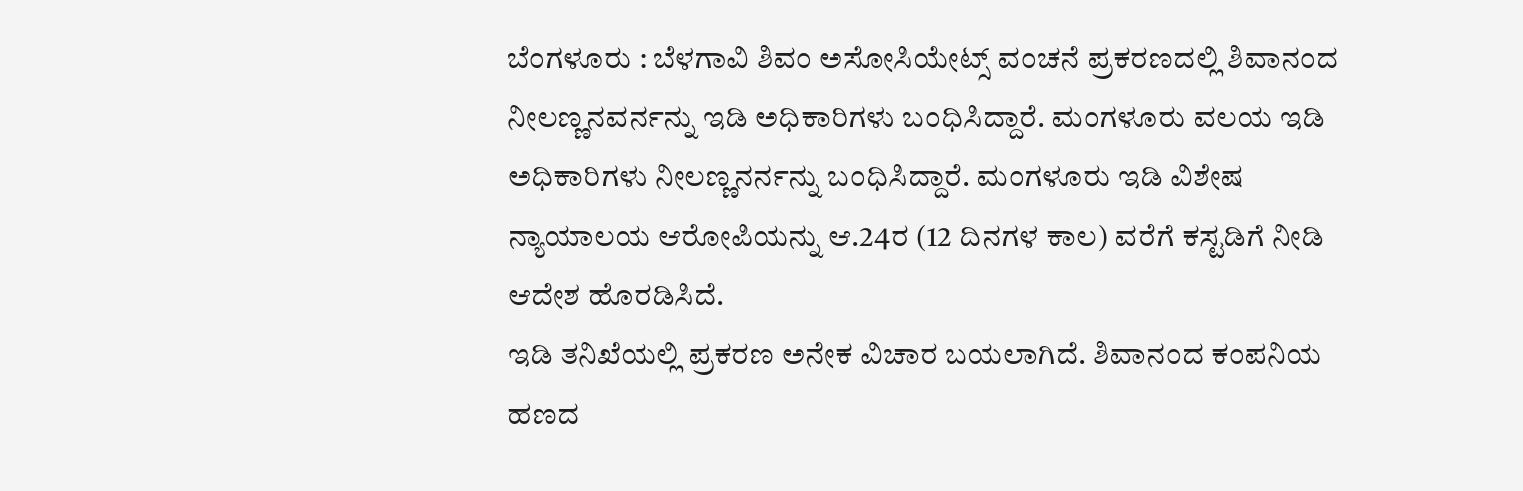ಬೆಂಗಳೂರು : ಬೆಳಗಾವಿ ಶಿವಂ ಅಸೋಸಿಯೇಟ್ಸ್ ವಂಚನೆ ಪ್ರಕರಣದಲ್ಲಿ ಶಿವಾನಂದ ನೀಲಣ್ಣನವರ್ನನ್ನು ಇಡಿ ಅಧಿಕಾರಿಗಳು ಬಂಧಿಸಿದ್ದಾರೆ. ಮಂಗಳೂರು ವಲಯ ಇಡಿ ಅಧಿಕಾರಿಗಳು ನೀಲಣ್ಣನರ್ನನ್ನು ಬಂಧಿಸಿದ್ದಾರೆ. ಮಂಗಳೂರು ಇಡಿ ವಿಶೇಷ ನ್ಯಾಯಾಲಯ ಆರೋಪಿಯನ್ನು ಆ.24ರ (12 ದಿನಗಳ ಕಾಲ) ವರೆಗೆ ಕಸ್ಟಡಿಗೆ ನೀಡಿ ಆದೇಶ ಹೊರಡಿಸಿದೆ.
ಇಡಿ ತನಿಖೆಯಲ್ಲಿ ಪ್ರಕರಣ ಅನೇಕ ವಿಚಾರ ಬಯಲಾಗಿದೆ. ಶಿವಾನಂದ ಕಂಪನಿಯ ಹಣದ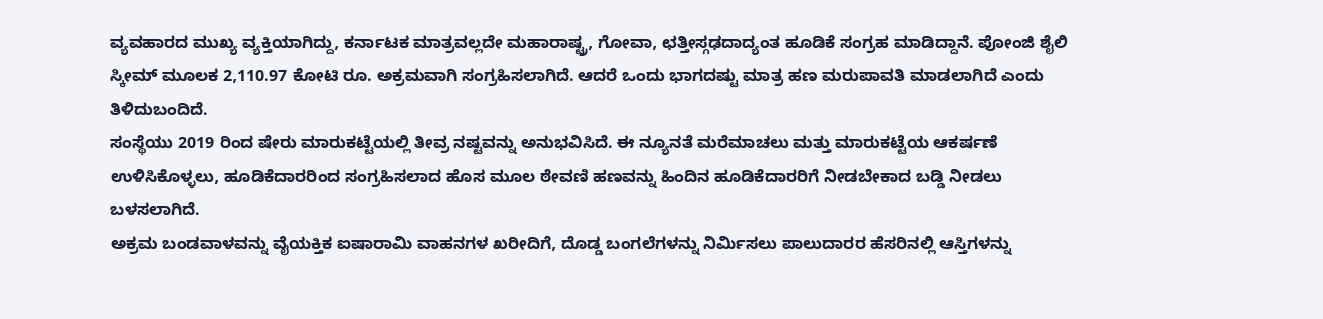ವ್ಯವಹಾರದ ಮುಖ್ಯ ವ್ಯಕ್ತಿಯಾಗಿದ್ದು, ಕರ್ನಾಟಕ ಮಾತ್ರವಲ್ಲದೇ ಮಹಾರಾಷ್ಟ್ರ, ಗೋವಾ, ಛತ್ತೀಸ್ಗಢದಾದ್ಯಂತ ಹೂಡಿಕೆ ಸಂಗ್ರಹ ಮಾಡಿದ್ದಾನೆ. ಪೋಂಜಿ ಶೈಲಿ ಸ್ಕೀಮ್ ಮೂಲಕ 2,110.97 ಕೋಟಿ ರೂ. ಅಕ್ರಮವಾಗಿ ಸಂಗ್ರಹಿಸಲಾಗಿದೆ. ಆದರೆ ಒಂದು ಭಾಗದಷ್ಟು ಮಾತ್ರ ಹಣ ಮರುಪಾವತಿ ಮಾಡಲಾಗಿದೆ ಎಂದು ತಿಳಿದುಬಂದಿದೆ.
ಸಂಸ್ಥೆಯು 2019 ರಿಂದ ಷೇರು ಮಾರುಕಟ್ಟೆಯಲ್ಲಿ ತೀವ್ರ ನಷ್ಟವನ್ನು ಅನುಭವಿಸಿದೆ. ಈ ನ್ಯೂನತೆ ಮರೆಮಾಚಲು ಮತ್ತು ಮಾರುಕಟ್ಟೆಯ ಆಕರ್ಷಣೆ ಉಳಿಸಿಕೊಳ್ಳಲು, ಹೂಡಿಕೆದಾರರಿಂದ ಸಂಗ್ರಹಿಸಲಾದ ಹೊಸ ಮೂಲ ಠೇವಣಿ ಹಣವನ್ನು ಹಿಂದಿನ ಹೂಡಿಕೆದಾರರಿಗೆ ನೀಡಬೇಕಾದ ಬಡ್ಡಿ ನೀಡಲು ಬಳಸಲಾಗಿದೆ.
ಅಕ್ರಮ ಬಂಡವಾಳವನ್ನು ವೈಯಕ್ತಿಕ ಐಷಾರಾಮಿ ವಾಹನಗಳ ಖರೀದಿಗೆ, ದೊಡ್ಡ ಬಂಗಲೆಗಳನ್ನು ನಿರ್ಮಿಸಲು ಪಾಲುದಾರರ ಹೆಸರಿನಲ್ಲಿ ಆಸ್ತಿಗಳನ್ನು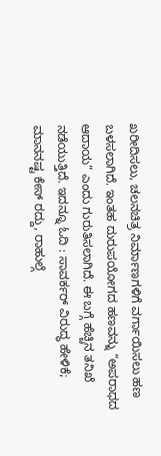ಖರೀದಿಸಲು, ಚಲನಚಿತ್ರ ನಿರ್ಮಾಣಗಳಿಗೆ ವರ್ಗಾಯಿಸಲು ಹಣ ಬಳಸಲಾಗಿದೆ. ಇಂತಹ ದುರುಪಯೋಗದ ಹಣವನ್ನು “ಅಪರಾಧದ ಆದಾಯ” ಎಂದು ಗುರುತಿಸಲಾಗಿದೆ. ಈ ಬಗ್ಗೆ ಹೆಚ್ಚಿನ ತನಿಖೆ ನಡೆಯುತ್ತಿದೆ. ಇದನ್ನೂ ಓದಿ : ಸಾವರ್ಕರ್ ವಿರುದ್ಧ ಹೇಳಿಕೆ; ಮಾನನಷ್ಟ ಕೇಸ್ ರದ್ದು, ರಾಹುಲ್ಗೆ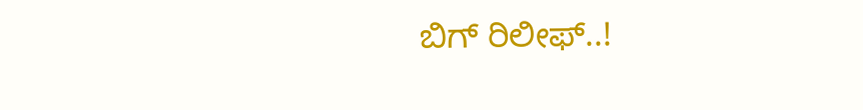ಬಿಗ್ ರಿಲೀಫ್..!